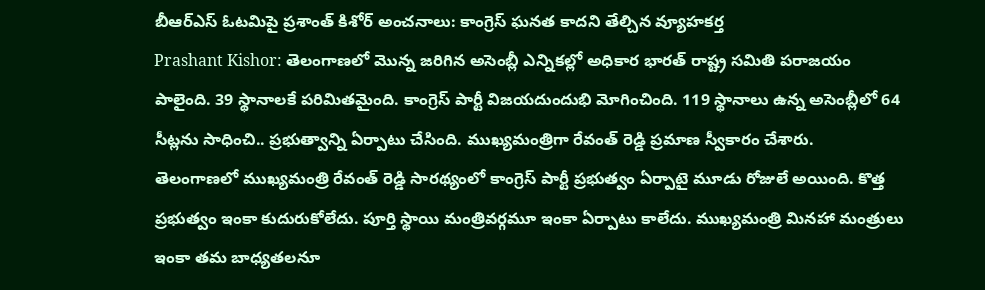బీఆర్ఎస్ ఓటమిపై ప్రశాంత్ కిశోర్ అంచనాలు: కాంగ్రెస్ ఘనత కాదని తేల్చిన వ్యూహకర్త
Prashant Kishor: తెలంగాణలో మొన్న జరిగిన అసెంబ్లీ ఎన్నికల్లో అధికార భారత్ రాష్ట్ర సమితి పరాజయం పాలైంది. 39 స్థానాలకే పరిమితమైంది. కాంగ్రెస్ పార్టీ విజయదుందుభి మోగించింది. 119 స్థానాలు ఉన్న అసెంబ్లీలో 64 సీట్లను సాధించి.. ప్రభుత్వాన్ని ఏర్పాటు చేసింది. ముఖ్యమంత్రిగా రేవంత్ రెడ్డి ప్రమాణ స్వీకారం చేశారు.
తెలంగాణలో ముఖ్యమంత్రి రేవంత్ రెడ్డి సారథ్యంలో కాంగ్రెస్ పార్టీ ప్రభుత్వం ఏర్పాటై మూడు రోజులే అయింది. కొత్త ప్రభుత్వం ఇంకా కుదురుకోలేదు. పూర్తి స్థాయి మంత్రివర్గమూ ఇంకా ఏర్పాటు కాలేదు. ముఖ్యమంత్రి మినహా మంత్రులు ఇంకా తమ బాధ్యతలనూ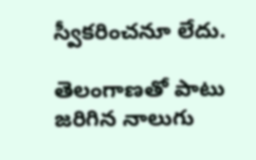స్వీకరించనూ లేదు.

తెలంగాణతో పాటు జరిగిన నాలుగు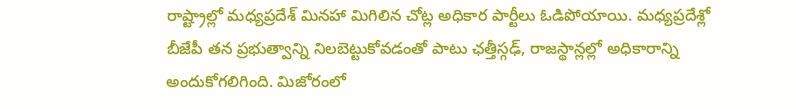రాష్ట్రాల్లో మధ్యప్రదేశ్ మినహా మిగిలిన చోట్ల అధికార పార్టీలు ఓడిపోయాయి. మధ్యప్రదేశ్లో బీజేపీ తన ప్రభుత్వాన్ని నిలబెట్టుకోవడంతో పాటు ఛత్తీస్గఢ్, రాజస్థాన్లల్లో అధికారాన్ని అందుకోగలిగింది. మిజోరంలో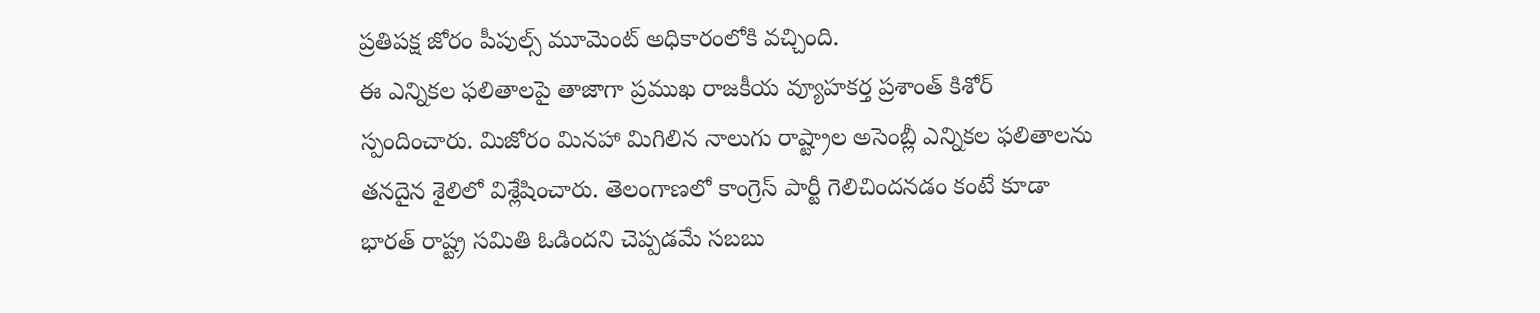ప్రతిపక్ష జోరం పీపుల్స్ మూమెంట్ అధికారంలోకి వచ్చింది.
ఈ ఎన్నికల ఫలితాలపై తాజాగా ప్రముఖ రాజకీయ వ్యూహకర్త ప్రశాంత్ కిశోర్ స్పందించారు. మిజోరం మినహా మిగిలిన నాలుగు రాష్ట్రాల అసెంబ్లీ ఎన్నికల ఫలితాలను తనదైన శైలిలో విశ్లేషించారు. తెలంగాణలో కాంగ్రెస్ పార్టీ గెలిచిందనడం కంటే కూడా భారత్ రాష్ట్ర సమితి ఓడిందని చెప్పడమే సబబు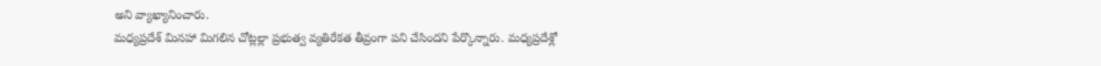అని వ్యాఖ్యానించారు.
మధ్యప్రదేశ్ మినహా మిగలిన చోట్లల్లా ప్రభుత్వ వ్యతిరేకత తీవ్రంగా పని చేసిందని పేర్కొన్నారు. మధ్యప్రదేశ్లో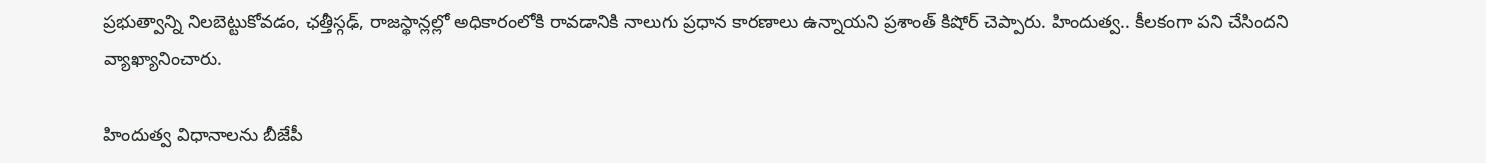ప్రభుత్వాన్ని నిలబెట్టుకోవడం, ఛత్తీస్గఢ్, రాజస్థాన్లల్లో అధికారంలోకి రావడానికి నాలుగు ప్రధాన కారణాలు ఉన్నాయని ప్రశాంత్ కిషోర్ చెప్పారు. హిందుత్వ.. కీలకంగా పని చేసిందని వ్యాఖ్యానించారు.

హిందుత్వ విధానాలను బీజేపీ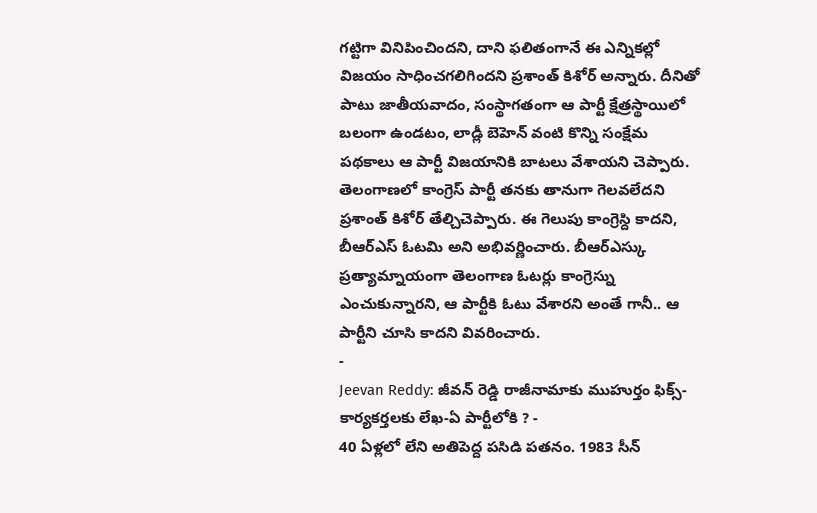గట్టిగా వినిపించిందని, దాని ఫలితంగానే ఈ ఎన్నికల్లో విజయం సాధించగలిగిందని ప్రశాంత్ కిశోర్ అన్నారు. దీనితో పాటు జాతీయవాదం, సంస్థాగతంగా ఆ పార్టీ క్షేత్రస్థాయిలో బలంగా ఉండటం, లాడ్లీ బెహెన్ వంటి కొన్ని సంక్షేమ పథకాలు ఆ పార్టీ విజయానికి బాటలు వేశాయని చెప్పారు.
తెలంగాణలో కాంగ్రెస్ పార్టీ తనకు తానుగా గెలవలేదని ప్రశాంత్ కిశోర్ తేల్చిచెప్పారు. ఈ గెలుపు కాంగ్రెస్ది కాదని, బీఆర్ఎస్ ఓటమి అని అభివర్ణించారు. బీఆర్ఎస్కు ప్రత్యామ్నాయంగా తెలంగాణ ఓటర్లు కాంగ్రెస్ను ఎంచుకున్నారని, ఆ పార్టీకి ఓటు వేశారని అంతే గానీ.. ఆ పార్టీని చూసి కాదని వివరించారు.
-
Jeevan Reddy: జీవన్ రెడ్డి రాజీనామాకు ముహుర్తం ఫిక్స్-కార్యకర్తలకు లేఖ-ఏ పార్టీలోకి ? -
40 ఏళ్లలో లేని అతిపెద్ద పసిడి పతనం. 1983 సీన్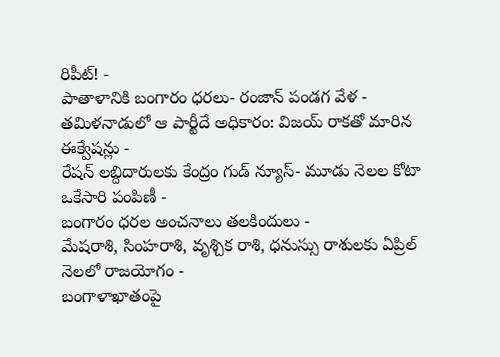రిపీట్! -
పాతాళానికి బంగారం ధరలు- రంజాన్ పండగ వేళ -
తమిళనాడులో ఆ పార్టీదే అధికారం: విజయ్ రాకతో మారిన ఈక్వేషన్లు -
రేషన్ లబ్దిదారులకు కేంద్రం గుడ్ న్యూస్- మూడు నెలల కోటా ఒకేసారి పంపిణీ -
బంగారం ధరల అంచనాలు తలకిందులు -
మేషరాశి, సింహరాశి, వృశ్చిక రాశి, ధనుస్సు రాశులకు ఏప్రిల్ నెలలో రాజయోగం -
బంగాళాఖాతంపై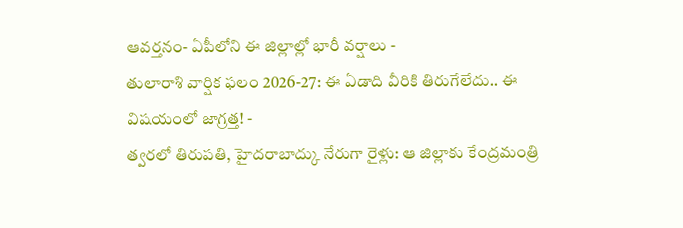ఆవర్తనం- ఏపీలోని ఈ జిల్లాల్లో భారీ వర్షాలు -
తులారాశి వార్షిక ఫలం 2026-27: ఈ ఏడాది వీరికి తిరుగేలేదు.. ఈ విషయంలో జాగ్రత్త! -
త్వరలో తిరుపతి, హైదరాబాద్కు నేరుగా రైళ్లు: ఆ జిల్లాకు కేంద్రమంత్రి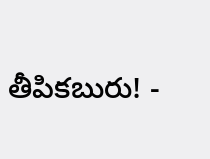తీపికబురు! -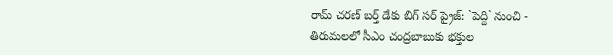రామ్ చరణ్ బర్త్ డేకు బిగ్ సర్ ప్రైజ్: `పెద్ది` నుంచి -
తిరుమలలో సీఎం చంద్రబాబుకు భక్తుల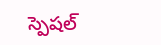స్పెషల్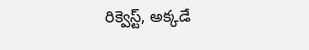రిక్వెస్ట్, అక్కడే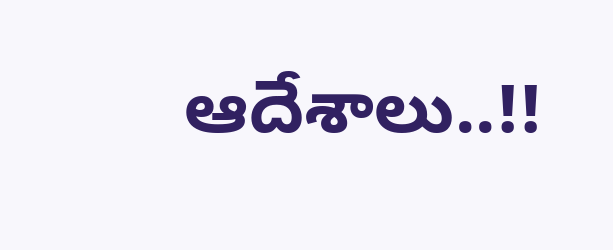ఆదేశాలు..!!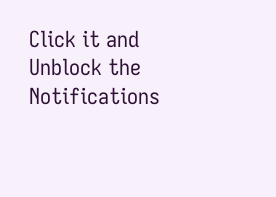Click it and Unblock the Notifications